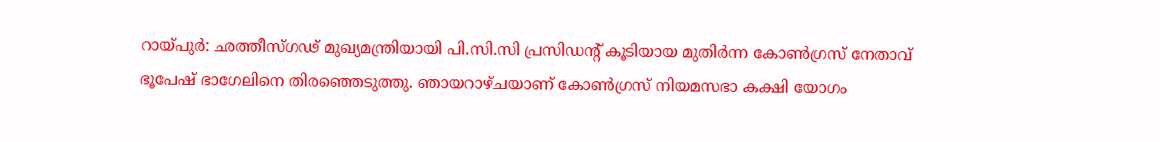റായ്പുർ: ഛത്തീസ്ഗഢ് മുഖ്യമന്ത്രിയായി പി.സി.സി പ്രസിഡന്റ് കൂടിയായ മുതിർന്ന കോൺഗ്രസ് നേതാവ് ഭൂപേഷ് ഭാഗേലിനെ തിരഞ്ഞെടുത്തു. ഞായറാഴ്ചയാണ് കോൺഗ്രസ് നിയമസഭാ കക്ഷി യോഗം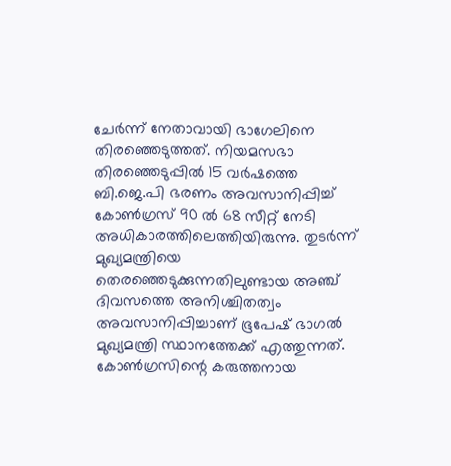ചേർന്ന് നേതാവായി ഭാഗേലിനെ തിരഞ്ഞെടുത്തത്. നിയമസഭാ തിരഞ്ഞെടുപ്പിൽ 15 വർഷത്തെ ബി.ജെ.പി ഭരണം അവസാനിപ്പിച്ച് കോൺഗ്രസ് 90 ൽ 68 സീറ്റ് നേടി അധികാരത്തിലെത്തിയിരുന്നു. തുടർന്ന് മുഖ്യമന്ത്രിയെ തെരഞ്ഞെടുക്കുന്നതിലുണ്ടായ അഞ്ച് ദിവസത്തെ അനിശ്ചിതത്വം അവസാനിപ്പിച്ചാണ് ഭൂപേഷ് ഭാഗൽ മുഖ്യമന്ത്രി സ്ഥാനത്തേക്ക് എത്തുന്നത്. കോൺഗ്രസിന്റെ കരുത്തനായ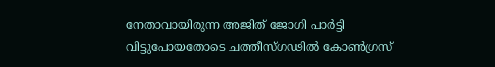നേതാവായിരുന്ന അജിത് ജോഗി പാർട്ടി വിട്ടുപോയതോടെ ചത്തീസ്ഗഢിൽ കോൺഗ്രസ്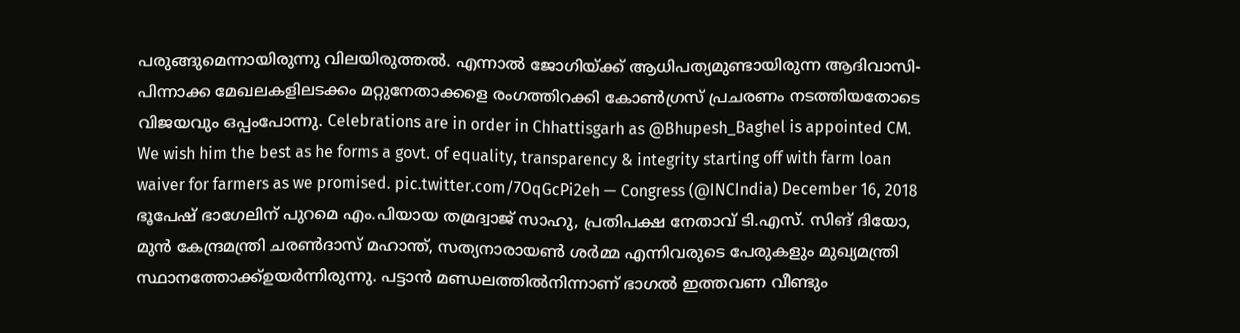പരുങ്ങുമെന്നായിരുന്നു വിലയിരുത്തൽ. എന്നാൽ ജോഗിയ്ക്ക് ആധിപത്യമുണ്ടായിരുന്ന ആദിവാസി-പിന്നാക്ക മേഖലകളിലടക്കം മറ്റുനേതാക്കളെ രംഗത്തിറക്കി കോൺഗ്രസ് പ്രചരണം നടത്തിയതോടെ വിജയവും ഒപ്പംപോന്നു. Celebrations are in order in Chhattisgarh as @Bhupesh_Baghel is appointed CM. We wish him the best as he forms a govt. of equality, transparency & integrity starting off with farm loan waiver for farmers as we promised. pic.twitter.com/7OqGcPi2eh — Congress (@INCIndia) December 16, 2018 ഭൂപേഷ് ഭാഗേലിന് പുറമെ എം.പിയായ തമ്രദ്വാജ് സാഹു, പ്രതിപക്ഷ നേതാവ് ടി.എസ്. സിങ് ദിയോ, മുൻ കേന്ദ്രമന്ത്രി ചരൺദാസ് മഹാന്ത്, സത്യനാരായൺ ശർമ്മ എന്നിവരുടെ പേരുകളും മുഖ്യമന്ത്രി സ്ഥാനത്തോക്ക്ഉയർന്നിരുന്നു. പട്ടാൻ മണ്ഡലത്തിൽനിന്നാണ് ഭാഗൽ ഇത്തവണ വീണ്ടും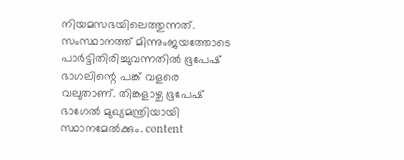നിയമസഭയിലെത്തുന്നത്. സംസ്ഥാനത്ത് മിന്നുംജയത്തോടെ പാർട്ടിതിരിച്ചുവന്നതിൽ ഭൂപേഷ് ഭാഗലിന്റെ പങ്ക് വളരെ വലുതാണ്. തിങ്കളാഴ്ച ഭൂപേഷ് ഭാഗേൽ മുഖ്യമന്ത്രിയായി സ്ഥാനമേൽക്കും. content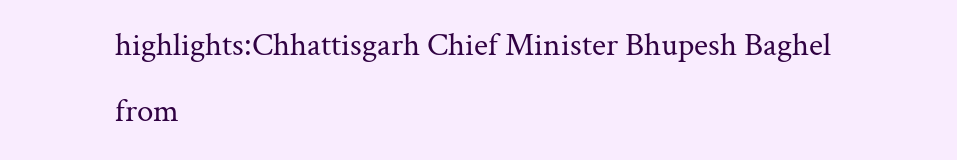highlights:Chhattisgarh Chief Minister Bhupesh Baghel
from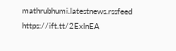mathrubhumi.latestnews.rssfeed https://ift.tt/2ExInEA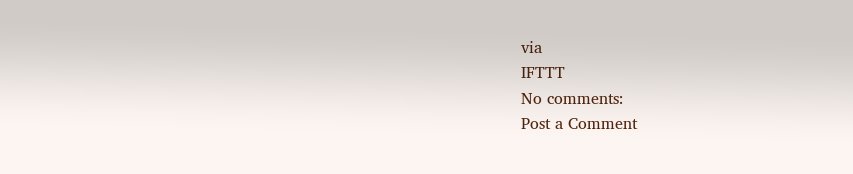via
IFTTT
No comments:
Post a Comment